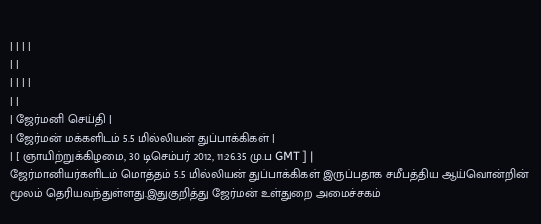| | | |
| |
| | | |
| |
| ஜேர்மனி செய்தி |
| ஜேர்மன் மக்களிடம் 5.5 மில்லியன் துப்பாக்கிகள் |
| [ ஞாயிற்றுக்கிழமை, 30 டிசெம்பர் 2012, 11:26.35 மு.ப GMT ] |
ஜேர்மானியர்களிடம் மொத்தம் 5.5 மில்லியன் துப்பாக்கிகள் இருப்பதாக சமீபத்திய ஆய்வொன்றின் மூலம் தெரியவந்துள்ளது.இதுகுறித்து ஜேர்மன் உள்துறை அமைச்சகம்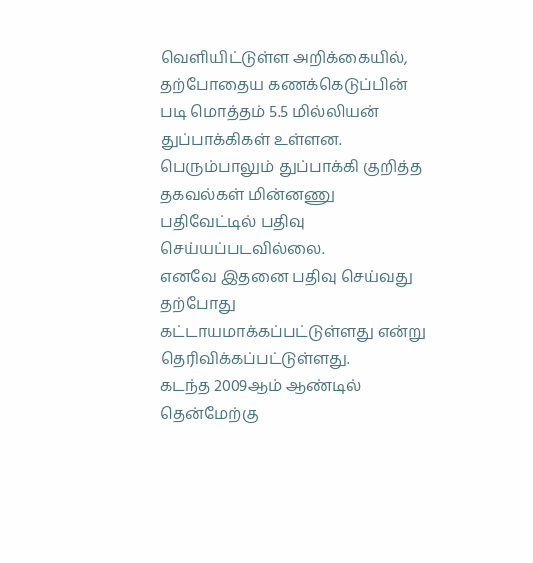வெளியிட்டுள்ள அறிக்கையில், தற்போதைய கணக்கெடுப்பின் படி மொத்தம் 5.5 மில்லியன் துப்பாக்கிகள் உள்ளன.
பெரும்பாலும் துப்பாக்கி குறித்த தகவல்கள் மின்னணு பதிவேட்டில் பதிவு செய்யப்படவில்லை.
எனவே இதனை பதிவு செய்வது தற்போது கட்டாயமாக்கப்பட்டுள்ளது என்று தெரிவிக்கப்பட்டுள்ளது.
கடந்த 2009ஆம் ஆண்டில் தென்மேற்கு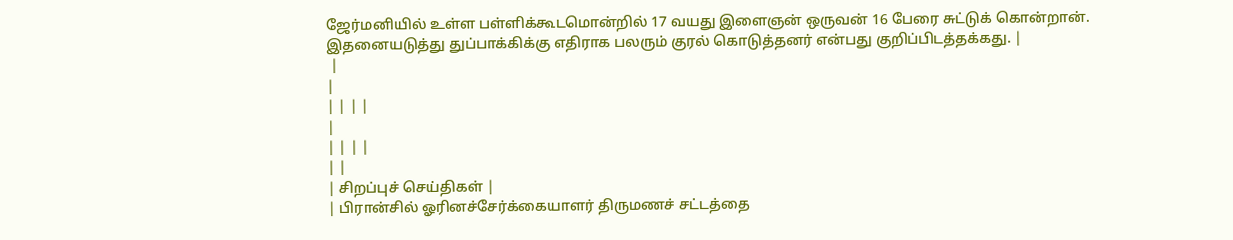ஜேர்மனியில் உள்ள பள்ளிக்கூடமொன்றில் 17 வயது இளைஞன் ஒருவன் 16 பேரை சுட்டுக் கொன்றான்.
இதனையடுத்து துப்பாக்கிக்கு எதிராக பலரும் குரல் கொடுத்தனர் என்பது குறிப்பிடத்தக்கது. |
 |
|
| | | |
|
| | | |
| |
| சிறப்புச் செய்திகள் |
| பிரான்சில் ஓரினச்சேர்க்கையாளர் திருமணச் சட்டத்தை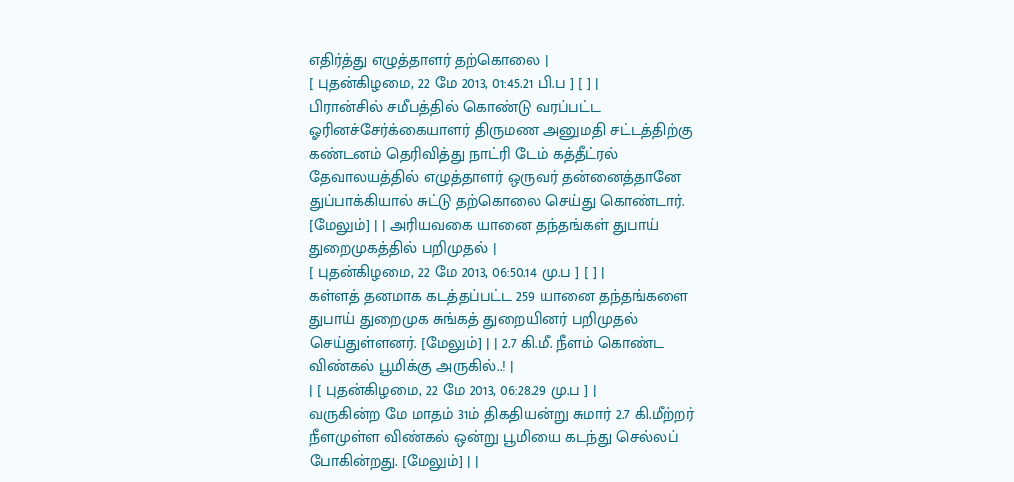எதிர்த்து எழுத்தாளர் தற்கொலை |
[ புதன்கிழமை, 22 மே 2013, 01:45.21 பி.ப ] [ ] |
பிரான்சில் சமீபத்தில் கொண்டு வரப்பட்ட ஓரினச்சேர்க்கையாளர் திருமண அனுமதி சட்டத்திற்கு கண்டனம் தெரிவித்து நாட்ரி டேம் கத்தீட்ரல் தேவாலயத்தில் எழுத்தாளர் ஒருவர் தன்னைத்தானே துப்பாக்கியால் சுட்டு தற்கொலை செய்து கொண்டார். [மேலும்] | | அரியவகை யானை தந்தங்கள் துபாய் துறைமுகத்தில் பறிமுதல் |
[ புதன்கிழமை, 22 மே 2013, 06:50.14 மு.ப ] [ ] |
கள்ளத் தனமாக கடத்தப்பட்ட 259 யானை தந்தங்களை துபாய் துறைமுக சுங்கத் துறையினர் பறிமுதல் செய்துள்ளனர். [மேலும்] | | 2.7 கி.மீ. நீளம் கொண்ட விண்கல் பூமிக்கு அருகில்..! |
| [ புதன்கிழமை, 22 மே 2013, 06:28.29 மு.ப ] |
வருகின்ற மே மாதம் 31ம் திகதியன்று சுமார் 2.7 கி.மீற்றர் நீளமுள்ள விண்கல் ஒன்று பூமியை கடந்து செல்லப் போகின்றது. [மேலும்] | |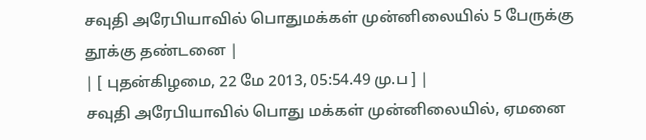சவுதி அரேபியாவில் பொதுமக்கள் முன்னிலையில் 5 பேருக்கு தூக்கு தண்டனை |
| [ புதன்கிழமை, 22 மே 2013, 05:54.49 மு.ப ] |
சவுதி அரேபியாவில் பொது மக்கள் முன்னிலையில், ஏமனை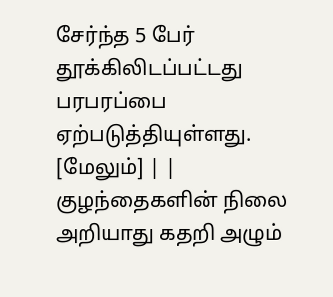சேர்ந்த 5 பேர் தூக்கிலிடப்பட்டது பரபரப்பை ஏற்படுத்தியுள்ளது. [மேலும்] | | குழந்தைகளின் நிலை அறியாது கதறி அழும்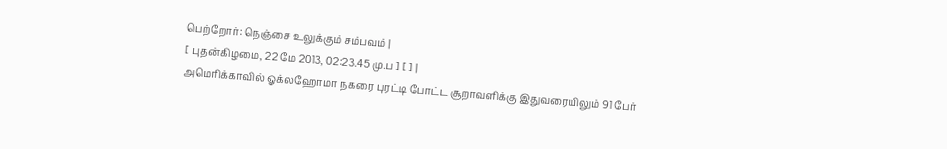பெற்றோர்: நெஞ்சை உலுக்கும் சம்பவம் |
[ புதன்கிழமை, 22 மே 2013, 02:23.45 மு.ப ] [ ] |
அமெரிக்காவில் ஓக்லஹோமா நகரை புரட்டி போட்ட சூறாவளிக்கு இதுவரையிலும் 91 பேர்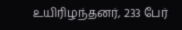உயிரிழந்தனர், 233 பேர்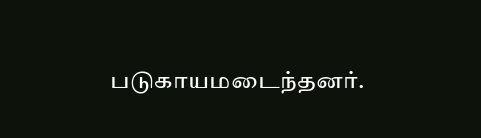படுகாயமடைந்தனர்.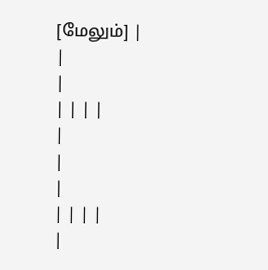[மேலும்] |
|
|
| | | |
|
|
|
| | | |
|